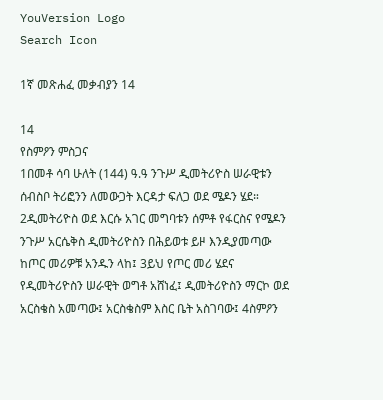YouVersion Logo
Search Icon

1ኛ መጽሐፈ መቃብያን 14

14
የስምዖን ምስጋና
1በመቶ ሳባ ሁለት (144) ዓ.ዓ ንጉሥ ዲመትሪዮስ ሠራዊቱን ሰብስቦ ትሪፎንን ለመውጋት እርዳታ ፍለጋ ወደ ሜዶን ሄደ። 2ዲመትሪዮስ ወደ እርሱ አገር መግባቱን ሰምቶ የፋርስና የሜዶን ንጉሥ አርሴቅስ ዲመትሪዮስን በሕይወቱ ይዞ እንዲያመጣው ከጦር መሪዎቹ አንዱን ላከ፤ 3ይህ የጦር መሪ ሄደና የዲመትሪዮስን ሠራዊት ወግቶ አሸነፈ፤ ዲመትሪዮስን ማርኮ ወደ አርስቄስ አመጣው፤ አርስቄስም እስር ቤት አስገባው፤ 4ስምዖን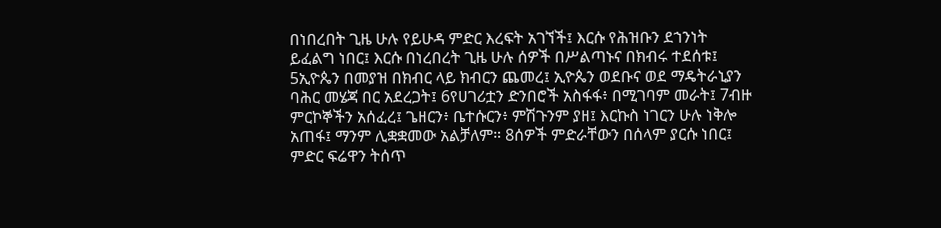በነበረበት ጊዜ ሁሉ የይሁዳ ምድር እረፍት አገኘች፤ እርሱ የሕዝቡን ደኀንነት ይፈልግ ነበር፤ እርሱ በነረበረት ጊዜ ሁሉ ሰዎች በሥልጣኑና በክብሩ ተደሰቱ፤ 5ኢዮጴን በመያዝ በክብር ላይ ክብርን ጨመረ፤ ኢዮጴን ወደቡና ወደ ማዴትራኒያን ባሕር መሄጃ በር አደረጋት፤ 6የሀገሪቷን ድንበሮች አስፋፋ፥ በሚገባም መራት፤ 7ብዙ ምርኮኞችን አሰፈረ፤ ጌዘርን፥ ቤተሱርን፥ ምሽጉንም ያዘ፤ እርኩስ ነገርን ሁሉ ነቅሎ አጠፋ፤ ማንም ሊቋቋመው አልቻለም። 8ሰዎች ምድራቸውን በሰላም ያርሱ ነበር፤ ምድር ፍሬዋን ትሰጥ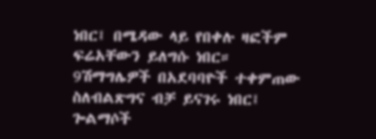ነበር፤ በሜዳው ላይ የበቀሉ ዛፎችም ፍሬአቸውን ይለግሱ ነበር። 9ሽማግሌዎች በአደባባዮች ተቀምጠው ስለብልጽግና ብቻ ይናገሩ ነበር፤ ጐልማሶች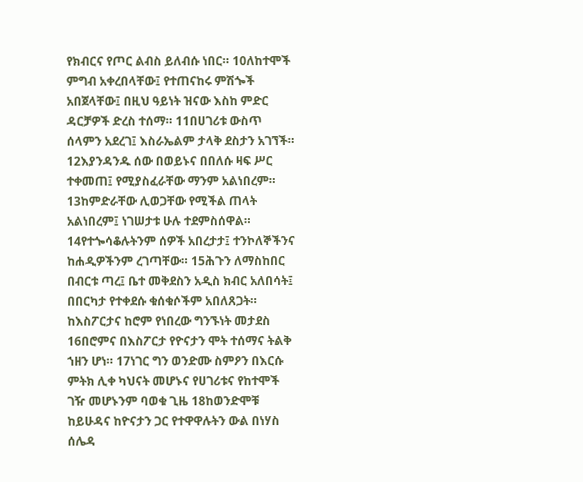የክብርና የጦር ልብስ ይለብሱ ነበር። 10ለከተሞች ምግብ አቀረበላቸው፤ የተጠናከሩ ምሽጐች አበጀላቸው፤ በዚህ ዓይነት ዝናው እስከ ምድር ዳርቻዎች ድረስ ተሰማ። 11በሀገሪቱ ውስጥ ሰላምን አደረገ፤ እስራኤልም ታላቅ ደስታን አገኘች። 12እያንዳንዱ ሰው በወይኑና በበለሱ ዛፍ ሥር ተቀመጠ፤ የሚያስፈራቸው ማንም አልነበረም። 13ከምድራቸው ሊወጋቸው የሚችል ጠላት አልነበረም፤ ነገሠታቱ ሁሉ ተደምስሰዋል። 14የተጐሳቆሉትንም ሰዎች አበረታታ፤ ተንኮለኞችንና ከሐዲዎችንም ረገጣቸው። 15ሕጉን ለማስከበር በብርቱ ጣረ፤ ቤተ መቅደስን አዲስ ክብር አለበሳት፤ በበርካታ የተቀደሱ ቁሰቁሶችም አበለጸጋት።
ከእስፖርታና ከሮም የነበረው ግንኙነት መታደስ
16በሮምና በእስፖርታ የዮናታን ሞት ተሰማና ትልቅ ኀዘን ሆነ። 17ነገር ግን ወንድሙ ስምዖን በእርሱ ምትክ ሊቀ ካህናት መሆኑና የሀገሪቱና የከተሞች ገዥ መሆኑንም ባወቁ ጊዜ 18ከወንድሞቹ ከይሁዳና ከዮናታን ጋር የተዋዋሉትን ውል በነሃስ ሰሌዳ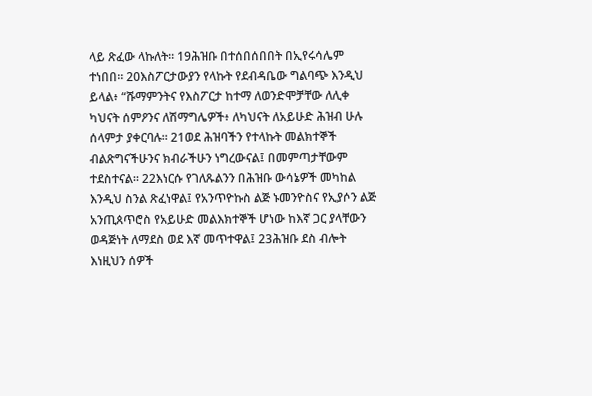ላይ ጽፈው ላኩለት። 19ሕዝቡ በተሰበሰበበት በኢየሩሳሌም ተነበበ። 20እስፖርታውያን የላኩት የደብዳቤው ግልባጭ እንዲህ ይላል፥ “ሹማምንትና የእስፖርታ ከተማ ለወንድሞቻቸው ለሊቀ ካህናት ሰምዖንና ለሽማግሌዎች፥ ለካህናት ለአይሁድ ሕዝብ ሁሉ ሰላምታ ያቀርባሉ። 21ወደ ሕዝባችን የተላኩት መልክተኞች ብልጽግናችሁንና ክብራችሁን ነግረውናል፤ በመምጣታቸውም ተደስተናል። 22እነርሱ የገለጹልንን በሕዝቡ ውሳኔዎች መካከል እንዲህ ስንል ጽፈነዋል፤ የአንጥዮኩስ ልጅ ኑመንዮስና የኢያሶን ልጅ አንጢጰጥሮስ የአይሁድ መልእክተኞች ሆነው ከእኛ ጋር ያላቸውን ወዳጅነት ለማደስ ወደ እኛ መጥተዋል፤ 23ሕዝቡ ደስ ብሎት እነዚህን ሰዎች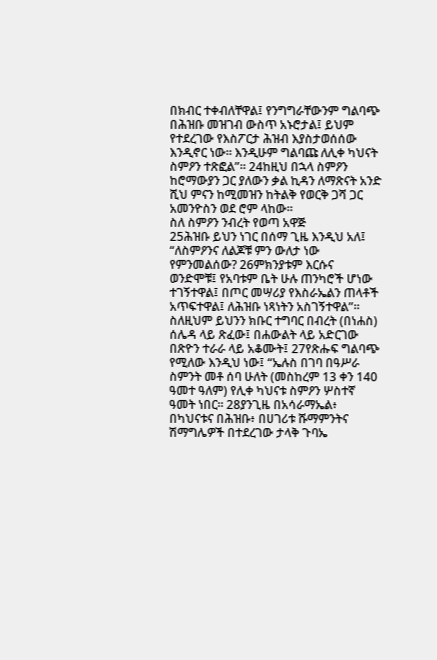በክብር ተቀብለቸዋል፤ የንግግራቸውንም ግልባጭ በሕዝቡ መዝገብ ውስጥ አኑሮታል፤ ይህም የተደረገው የእስፖርታ ሕዝብ እያስታወሰሰው እንዲኖር ነው። እንዲሁም ግልባጩ ለሊቀ ካህናት ስምዖን ተጽፎል”። 24ከዚህ በኋላ ስምዖን ከሮማውያን ጋር ያለውን ቃል ኪዳን ለማጽናት አንድ ሺህ ምናን ከሚመዝን ከትልቅ የወርቅ ጋሻ ጋር አመንዮስን ወደ ሮም ላከው።
ስለ ስምዖን ንብረት የወጣ አዋጅ
25ሕዝቡ ይህን ነገር በሰማ ጊዜ እንዲህ አለ፤ “ለስምዖንና ለልጆቹ ምን ውለታ ነው የምንመልሰው? 26ምክንያቱም እርሱና ወንድሞቹ፤ የአባቱም ቤት ሁሉ ጠንካሮች ሆነው ተገኝተዋል፤ በጦር መሣሪያ የእስራኤልን ጠላቶች አጥፍተዋል፤ ለሕዝቡ ነጻነትን አስገኝተዋል”። ስለዚህም ይህንን ክቡር ተግባር በብረት (በነሐስ) ሰሌዳ ላይ ጽፈው፤ በሐውልት ላይ አድርገው በጽዮን ተራራ ላይ አቆሙት፤ 27የጽሑፍ ግልባጭ የሚለው እንዲህ ነው፤ “ኤሉስ በገባ በዓሥራ ስምንት መቶ ሰባ ሁለት (መስከረም 13 ቀን 140 ዓመተ ዓለም) የሊቀ ካህናቱ ስምዖን ሦስተኛ ዓመት ነበር። 28ያንጊዜ በአሳራማኤል፥ በካህናቱና በሕዝቡ፥ በሀገሪቱ ሹማምንትና ሽማግሌዎች በተደረገው ታላቅ ጉባኤ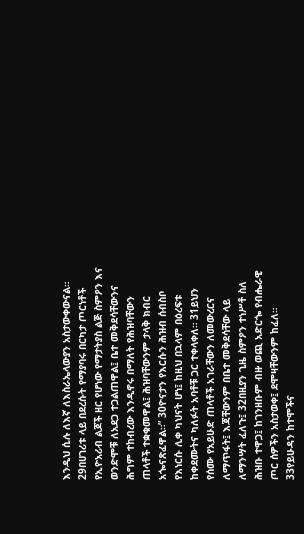እንዲህ ሲሉ ለእኛ ለእስራኤላውያን አስታውቀውናል። 29በሀገሪቱ ላይ በደረሱት የማያባሩ በርካታ ጦርነቶች የኢዮአሪብ ልጆች ዘር የሆነው የማታትያስ ልጅ ስምዖን እና ወንድሞቹ ለአደጋ ተጋልጠዋል፤ ቤተ መቅደሳቸውንና ሕግም ተከብረው እንዲኖሩ በማለት የሕዝባቸውን ጠላቶች ተቋቁመዋል፤ ሕዝባቸውንም ታላቅ ክብር አጐናጽፈዋል።” 30ዮናታን የእርሱን ሕዝብ ሰብስቦ የእነርሱ ሊቀ ካህናት ሆነ፤ ከዚህ በኋላም በዕረፍቱ ከቀደሙትና ካለፉት አባቶቹ ጋር ተቀላቀለ። 31ይህን የሰሙ የአይሁድ ጠላቶች አገራቸውን ለመውረርና ለማጥፋት፤ እጃቸውንም በቤተ መቅደሳቸው ላይ ለማንሣት ፈለጉ፤ 32በዚያን ጊዜ ስምዖን ተነሥቶ ስለ ሕዝቡ ተዋጋ፤ ከገንዘቡም ብዙ ወጪ አድርጐ የብሔራዊ ጦር ሰዎችን አስታወቀ፤ ደሞዛቸውንም ከፈለ። 33የይሁዳን ከተሞችና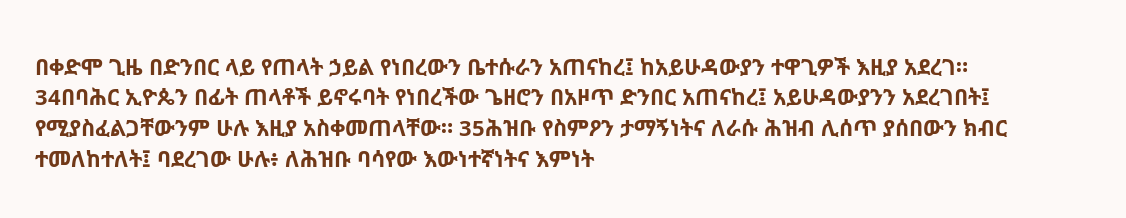በቀድሞ ጊዜ በድንበር ላይ የጠላት ኃይል የነበረውን ቤተሱራን አጠናከረ፤ ከአይሁዳውያን ተዋጊዎች እዚያ አደረገ። 34በባሕር ኢዮጴን በፊት ጠላቶች ይኖሩባት የነበረችው ጌዘሮን በአዞጥ ድንበር አጠናከረ፤ አይሁዳውያንን አደረገበት፤ የሚያስፈልጋቸውንም ሁሉ እዚያ አስቀመጠላቸው። 35ሕዝቡ የስምዖን ታማኝነትና ለራሱ ሕዝብ ሊሰጥ ያሰበውን ክብር ተመለከተለት፤ ባደረገው ሁሉ፥ ለሕዝቡ ባሳየው እውነተኛነትና እምነት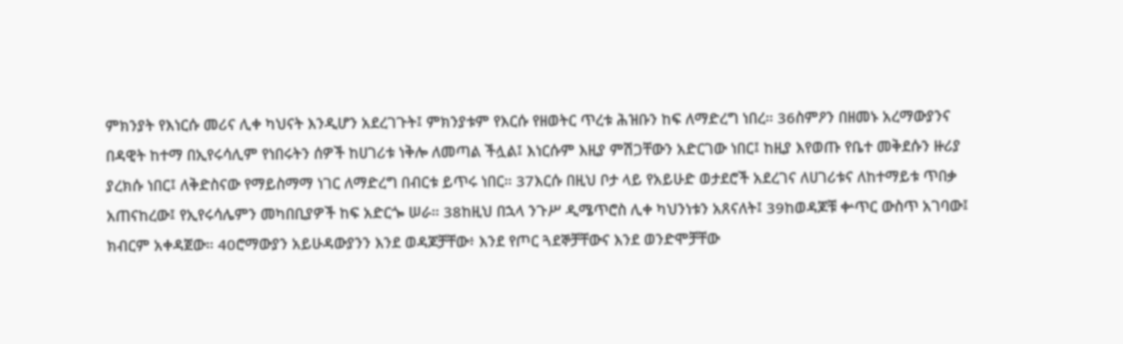ምክንያት የእነርሱ መሪና ሊቀ ካህናት እንዲሆን አደረገጉት፤ ምክንያቱም የእርሱ የዘወትር ጥረቱ ሕዝቡን ከፍ ለማድረግ ነበረ። 36ስምዖን በዘመኑ አረማውያንና በዳዊት ከተማ በኢየሩሳሊም የነበሩትን ሰዎች ከሀገሪቱ ነቅሎ ለመጣል ችሏል፤ እነርሱም እዚያ ምሽጋቸውን አድርገው ነበር፤ ከዚያ እየወጡ የቤተ መቅደሱን ዙሪያ ያረክሱ ነበር፤ ለቅድስናው የማይስማማ ነገር ለማድረግ በብርቱ ይጥሩ ነበር። 37እርሱ በዚህ ቦታ ላይ የአይሁድ ወታደሮች አደረገና ለሀገሪቱና ለከተማይቱ ጥበቃ አጠናከረው፤ የኢየሩሳሌምን መካበቢያዎች ከፍ አድርጐ ሠራ። 38ከዚህ በኋላ ንጉሥ ዲሜጥሮስ ሊቀ ካህንነቱን አጸናለት፤ 39ከወዳጆቹ ቍጥር ውስጥ አገባው፤ ክብርም አቀዳጀው። 40ሮማውያን አይሁዳውያንን እንደ ወዳጆቻቸው፥ እንደ የጦር ጓደኞቻቸውና እንደ ወንድሞቻቸው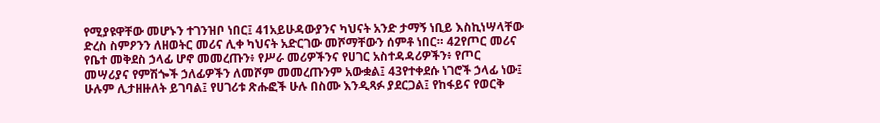የሚያዩዋቸው መሆኑን ተገንዝቦ ነበር፤ 41አይሁዳውያንና ካህናት አንድ ታማኝ ነቢይ እስኪነሣላቸው ድረስ ስምዖንን ለዘወትር መሪና ሊቀ ካህናት አድርገው መሾማቸውን ሰምቶ ነበር። 42የጦር መሪና የቤተ መቅደስ ኃላፊ ሆኖ መመረጡን፥ የሥራ መሪዎችንና የሀገር አስተዳዳሪዎችን፥ የጦር መሣሪያና የምሽጐች ኃለፊዎችን ለመሾም መመረጡንም አውቋል፤ 43የተቀደሱ ነገሮች ኃላፊ ነው፤ ሁሉም ሊታዘዙለት ይገባል፤ የሀገሪቱ ጽሑፎች ሁሉ በስሙ እንዲጻፉ ያደርጋል፤ የከፋይና የወርቅ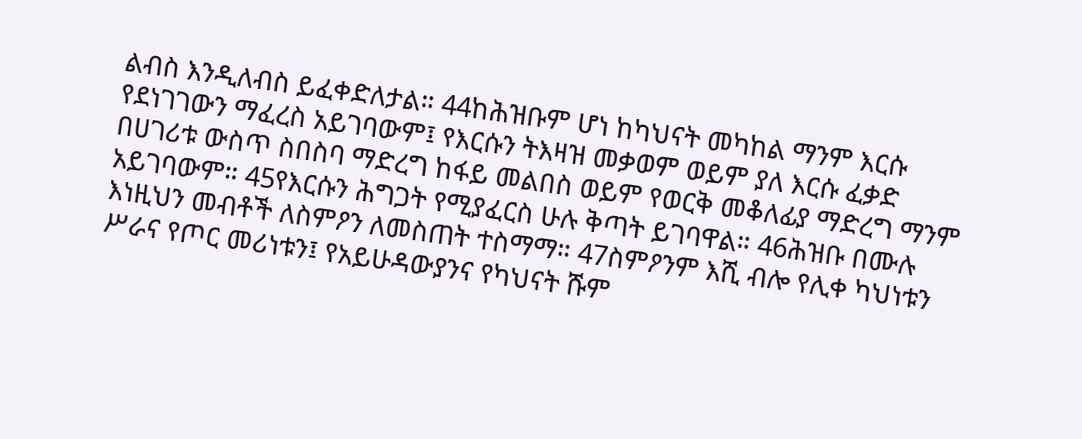ልብስ እንዲለብስ ይፈቀድለታል። 44ከሕዝቡም ሆነ ከካህናት መካከል ማንም እርሱ የደነገገውን ማፈረስ አይገባውም፤ የእርሱን ትእዛዝ መቃወም ወይም ያለ እርሱ ፈቃድ በሀገሪቱ ውስጥ ስበስባ ማድረግ ከፋይ መልበስ ወይም የወርቅ መቆለፊያ ማድረግ ማንም አይገባውም። 45የእርሱን ሕግጋት የሚያፈርስ ሁሉ ቅጣት ይገባዋል። 46ሕዝቡ በሙሉ እነዚህን መብቶች ለስምዖን ለመስጠት ተስማማ። 47ስምዖንም እሺ ብሎ የሊቀ ካህነቱን ሥራና የጦር መሪነቱን፤ የአይሁዳውያንና የካህናት ሹም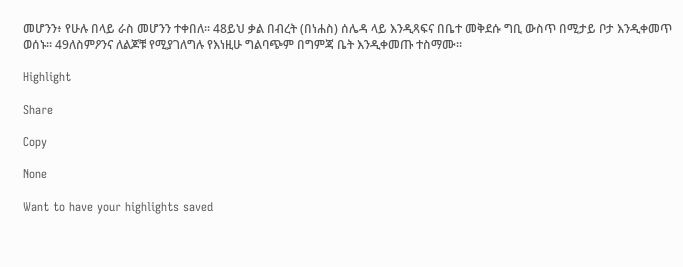መሆንን፥ የሁሉ በላይ ራስ መሆንን ተቀበለ። 48ይህ ቃል በብረት (በነሐስ) ሰሌዳ ላይ እንዲጻፍና በቤተ መቅደሱ ግቢ ውስጥ በሚታይ ቦታ እንዲቀመጥ ወሰኑ። 49ለስምዖንና ለልጆቹ የሚያገለግሉ የእነዚሁ ግልባጭም በግምጃ ቤት እንዲቀመጡ ተስማሙ።

Highlight

Share

Copy

None

Want to have your highlights saved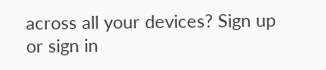across all your devices? Sign up or sign in